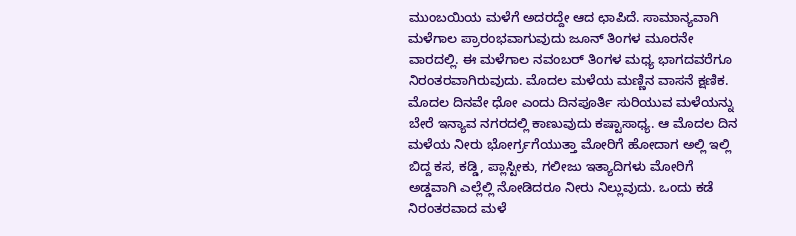ಮುಂಬಯಿಯ ಮಳೆಗೆ ಅದರದ್ದೇ ಆದ ಛಾಪಿದೆ. ಸಾಮಾನ್ಯವಾಗಿ ಮಳೆಗಾಲ ಪ್ರಾರಂಭವಾಗುವುದು ಜೂನ್ ತಿಂಗಳ ಮೂರನೇ ವಾರದಲ್ಲಿ. ಈ ಮಳೆಗಾಲ ನವಂಬರ್ ತಿಂಗಳ ಮಧ್ಯ ಭಾಗದವರೆಗೂ ನಿರಂತರವಾಗಿರುವುದು. ಮೊದಲ ಮಳೆಯ ಮಣ್ಣಿನ ವಾಸನೆ ಕ್ಷಣಿಕ. ಮೊದಲ ದಿನವೇ ಧೋ ಎಂದು ದಿನಪೂರ್ತಿ ಸುರಿಯುವ ಮಳೆಯನ್ನು ಬೇರೆ ಇನ್ಯಾವ ನಗರದಲ್ಲಿ ಕಾಣುವುದು ಕಷ್ಟಾಸಾಧ್ಯ. ಆ ಮೊದಲ ದಿನ ಮಳೆಯ ನೀರು ಭೋರ್ಗ್ರಗೆಯುತ್ತಾ ಮೋರಿಗೆ ಹೋದಾಗ ಅಲ್ಲಿ ಇಲ್ಲಿ ಬಿದ್ದ ಕಸ, ಕಡ್ಡಿ, ಪ್ಲಾಸ್ಟೀಕು, ಗಲೀಜು ಇತ್ಯಾದಿಗಳು ಮೋರಿಗೆ ಅಡ್ಡವಾಗಿ ಎಲ್ಲೆಲ್ಲಿ ನೋಡಿದರೂ ನೀರು ನಿಲ್ಲುವುದು. ಒಂದು ಕಡೆ ನಿರಂತರವಾದ ಮಳೆ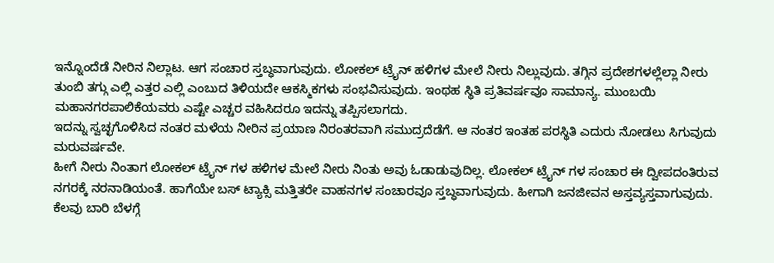ಇನ್ನೊಂದೆಡೆ ನೀರಿನ ನಿಲ್ಲಾಟ. ಆಗ ಸಂಚಾರ ಸ್ತಬ್ಧವಾಗುವುದು. ಲೋಕಲ್ ಟ್ರೈನ್ ಹಳಿಗಳ ಮೇಲೆ ನೀರು ನಿಲ್ಲುವುದು. ತಗ್ಗಿನ ಪ್ರದೇಶಗಳಲ್ಲೆಲ್ಲಾ ನೀರು ತುಂಬಿ ತಗ್ಗು ಎಲ್ಲಿ ಎತ್ತರ ಎಲ್ಲಿ ಎಂಬುದ ತಿಳಿಯದೇ ಆಕಸ್ಮಿಕಗಳು ಸಂಭವಿಸುವುದು. ಇಂಥಹ ಸ್ಥಿತಿ ಪ್ರತಿವರ್ಷವೂ ಸಾಮಾನ್ಯ. ಮುಂಬಯಿ ಮಹಾನಗರಪಾಲಿಕೆಯವರು ಎಷ್ಟೇ ಎಚ್ಚರ ವಹಿಸಿದರೂ ಇದನ್ನು ತಪ್ಪಿಸಲಾಗದು.
ಇದನ್ನು ಸ್ವಚ್ಛಗೊಳಿಸಿದ ನಂತರ ಮಳೆಯ ನೀರಿನ ಪ್ರಯಾಣ ನಿರಂತರವಾಗಿ ಸಮುದ್ರದೆಡೆಗೆ. ಆ ನಂತರ ಇಂತಹ ಪರಸ್ಥಿತಿ ಎದುರು ನೋಡಲು ಸಿಗುವುದು ಮರುವರ್ಷವೇ.
ಹೀಗೆ ನೀರು ನಿಂತಾಗ ಲೋಕಲ್ ಟ್ರೈನ್ ಗಳ ಹಳಿಗಳ ಮೇಲೆ ನೀರು ನಿಂತು ಅವು ಓಡಾಡುವುದಿಲ್ಲ. ಲೋಕಲ್ ಟ್ರೈನ್ ಗಳ ಸಂಚಾರ ಈ ದ್ವೀಪದಂತಿರುವ ನಗರಕ್ಕೆ ನರನಾಡಿಯಂತೆ. ಹಾಗೆಯೇ ಬಸ್ ಟ್ಯಾಕ್ಸಿ ಮತ್ತಿತರೇ ವಾಹನಗಳ ಸಂಚಾರವೂ ಸ್ತಬ್ಧವಾಗುವುದು. ಹೀಗಾಗಿ ಜನಜೀವನ ಅಸ್ತವ್ಯಸ್ತವಾಗುವುದು. ಕೆಲವು ಬಾರಿ ಬೆಳಗ್ಗೆ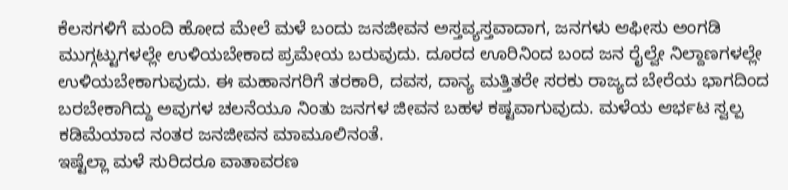ಕೆಲಸಗಳಿಗೆ ಮಂದಿ ಹೋದ ಮೇಲೆ ಮಳೆ ಬಂದು ಜನಜೀವನ ಅಸ್ತವ್ಯಸ್ತವಾದಾಗ, ಜನಗಳು ಆಫೀಸು ಅಂಗಡಿ ಮುಗ್ಗಟ್ಟುಗಳಲ್ಲೇ ಉಳಿಯಬೇಕಾದ ಪ್ರಮೇಯ ಬರುವುದು. ದೂರದ ಊರಿನಿಂದ ಬಂದ ಜನ ರೈಲ್ವೇ ನಿಲ್ದಾಣಗಳಲ್ಲೇ ಉಳಿಯಬೇಕಾಗುವುದು. ಈ ಮಹಾನಗರಿಗೆ ತರಕಾರಿ, ದವಸ, ದಾನ್ಯ ಮತ್ತಿತರೇ ಸರಕು ರಾಜ್ಯದ ಬೇರೆಯ ಭಾಗದಿಂದ ಬರಬೇಕಾಗಿದ್ದು ಅವುಗಳ ಚಲನೆಯೂ ನಿಂತು ಜನಗಳ ಜೀವನ ಬಹಳ ಕಷ್ಟವಾಗುವುದು. ಮಳೆಯ ಆರ್ಭಟ ಸ್ವಲ್ಪ ಕಡಿಮೆಯಾದ ನಂತರ ಜನಜೀವನ ಮಾಮೂಲಿನಂತೆ.
ಇಷ್ಟೆಲ್ಲಾ ಮಳೆ ಸುರಿದರೂ ವಾತಾವರಣ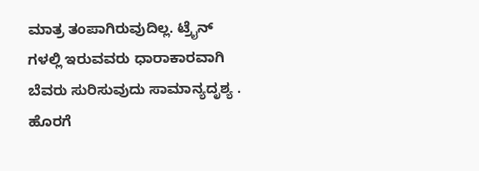ಮಾತ್ರ ತಂಪಾಗಿರುವುದಿಲ್ಲ. ಟ್ರೈನ್ ಗಳಲ್ಲಿ ಇರುವವರು ಧಾರಾಕಾರವಾಗಿ ಬೆವರು ಸುರಿಸುವುದು ಸಾಮಾನ್ಯದೃಶ್ಯ . ಹೊರಗೆ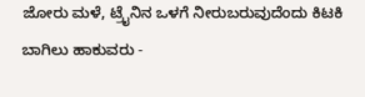ಜೋರು ಮಳೆ, ಟ್ರೈನಿನ ಒಳಗೆ ನೀರುಬರುವುದೆಂದು ಕಿಟಕಿ ಬಾಗಿಲು ಹಾಕುವರು -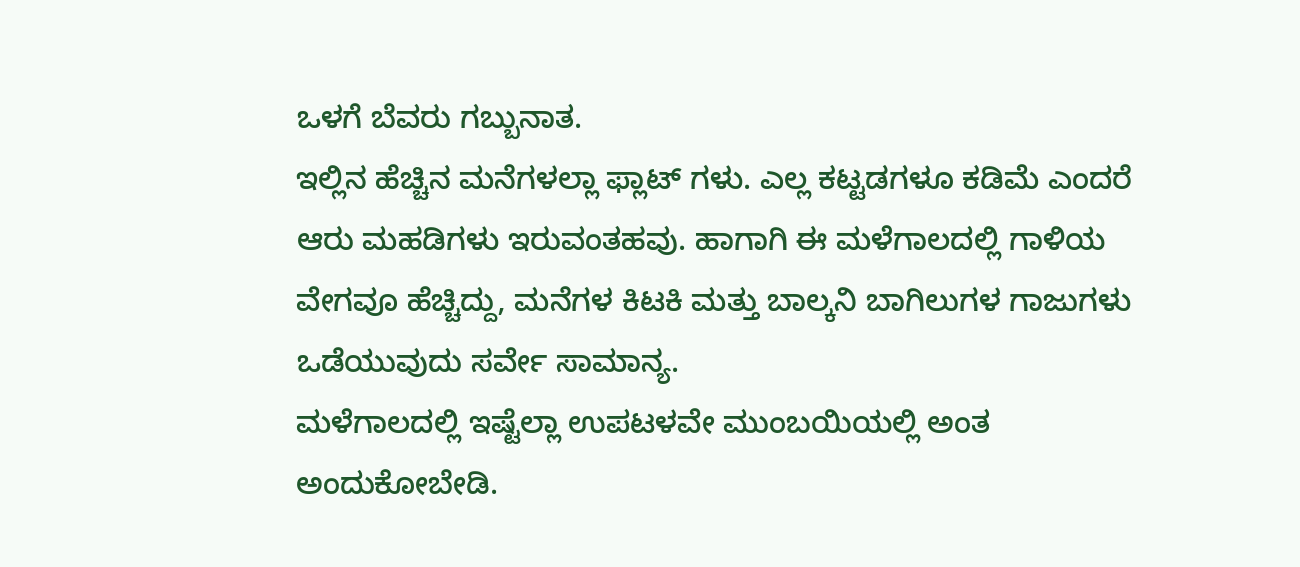ಒಳಗೆ ಬೆವರು ಗಬ್ಬುನಾತ.
ಇಲ್ಲಿನ ಹೆಚ್ಚಿನ ಮನೆಗಳಲ್ಲಾ ಫ್ಲಾಟ್ ಗಳು. ಎಲ್ಲ ಕಟ್ಟಡಗಳೂ ಕಡಿಮೆ ಎಂದರೆ ಆರು ಮಹಡಿಗಳು ಇರುವಂತಹವು. ಹಾಗಾಗಿ ಈ ಮಳೆಗಾಲದಲ್ಲಿ ಗಾಳಿಯ ವೇಗವೂ ಹೆಚ್ಚಿದ್ದು, ಮನೆಗಳ ಕಿಟಕಿ ಮತ್ತು ಬಾಲ್ಕನಿ ಬಾಗಿಲುಗಳ ಗಾಜುಗಳು ಒಡೆಯುವುದು ಸರ್ವೇ ಸಾಮಾನ್ಯ.
ಮಳೆಗಾಲದಲ್ಲಿ ಇಷ್ಟೆಲ್ಲಾ ಉಪಟಳವೇ ಮುಂಬಯಿಯಲ್ಲಿ ಅಂತ ಅಂದುಕೋಬೇಡಿ.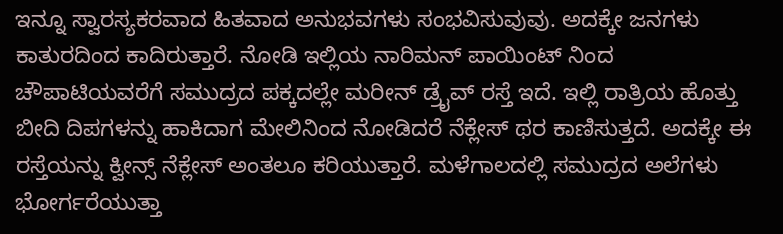ಇನ್ನೂ ಸ್ವಾರಸ್ಯಕರವಾದ ಹಿತವಾದ ಅನುಭವಗಳು ಸಂಭವಿಸುವುವು. ಅದಕ್ಕೇ ಜನಗಳು ಕಾತುರದಿಂದ ಕಾದಿರುತ್ತಾರೆ. ನೋಡಿ ಇಲ್ಲಿಯ ನಾರಿಮನ್ ಪಾಯಿಂಟ್ ನಿಂದ ಚೌಪಾಟಿಯವರೆಗೆ ಸಮುದ್ರದ ಪಕ್ಕದಲ್ಲೇ ಮರೀನ್ ಡ್ರೈವ್ ರಸ್ತೆ ಇದೆ. ಇಲ್ಲಿ ರಾತ್ರಿಯ ಹೊತ್ತು ಬೀದಿ ದಿಪಗಳನ್ನು ಹಾಕಿದಾಗ ಮೇಲಿನಿಂದ ನೋಡಿದರೆ ನೆಕ್ಲೇಸ್ ಥರ ಕಾಣಿಸುತ್ತದೆ. ಅದಕ್ಕೇ ಈ ರಸ್ತೆಯನ್ನು ಕ್ವೀನ್ಸ್ ನೆಕ್ಲೇಸ್ ಅಂತಲೂ ಕರಿಯುತ್ತಾರೆ. ಮಳೆಗಾಲದಲ್ಲಿ ಸಮುದ್ರದ ಅಲೆಗಳು ಭೋರ್ಗರೆಯುತ್ತಾ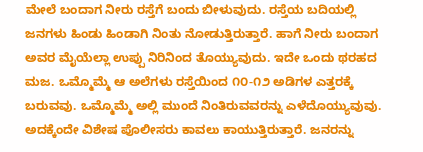ಮೇಲೆ ಬಂದಾಗ ನೀರು ರಸ್ತೆಗೆ ಬಂದು ಬೀಳುವುದು. ರಸ್ತೆಯ ಬದಿಯಲ್ಲಿ ಜನಗಳು ಹಿಂಡು ಹಿಂಡಾಗಿ ನಿಂತು ನೋಡುತ್ತಿರುತ್ತಾರೆ. ಹಾಗೆ ನೀರು ಬಂದಾಗ ಅವರ ಮೈಯೆಲ್ಲಾ ಉಪ್ಪು ನಿರಿನಿಂದ ತೊಯ್ಯುವುದು. ಇದೇ ಒಂದು ಥರಹದ ಮಜ. ಒಮ್ಮೊಮ್ಮೆ ಆ ಅಲೆಗಳು ರಸ್ತೆಯಿಂದ ೧೦-೧೨ ಅಡಿಗಳ ಎತ್ತರಕ್ಕೆ ಬರುವವು. ಒಮ್ಮೊಮ್ಮೆ ಅಲ್ಲಿ ಮುಂದೆ ನಿಂತಿರುವವರನ್ನು ಎಳೆದೊಯ್ಯುವುವು. ಅದಕ್ಕೆಂದೇ ವಿಶೇಷ ಪೊಲೀಸರು ಕಾವಲು ಕಾಯುತ್ತಿರುತ್ತಾರೆ. ಜನರನ್ನು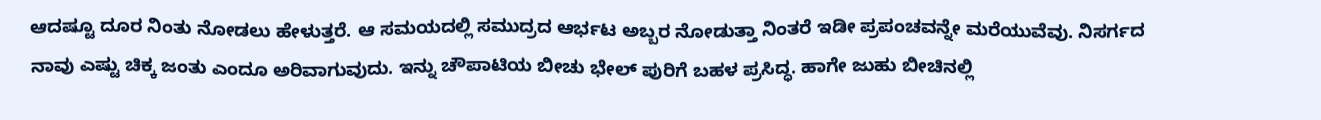ಆದಷ್ಟೂ ದೂರ ನಿಂತು ನೋಡಲು ಹೇಳುತ್ತರೆ. ಆ ಸಮಯದಲ್ಲಿ ಸಮುದ್ರದ ಆರ್ಭಟ ಅಬ್ಬರ ನೋಡುತ್ತಾ ನಿಂತರೆ ಇಡೀ ಪ್ರಪಂಚವನ್ನೇ ಮರೆಯುವೆವು. ನಿಸರ್ಗದ ನಾವು ಎಷ್ಟು ಚಿಕ್ಕ ಜಂತು ಎಂದೂ ಅರಿವಾಗುವುದು. ಇನ್ನು ಚೌಪಾಟಿಯ ಬೀಚು ಭೇಲ್ ಪುರಿಗೆ ಬಹಳ ಪ್ರಸಿದ್ಧ. ಹಾಗೇ ಜುಹು ಬೀಚಿನಲ್ಲಿ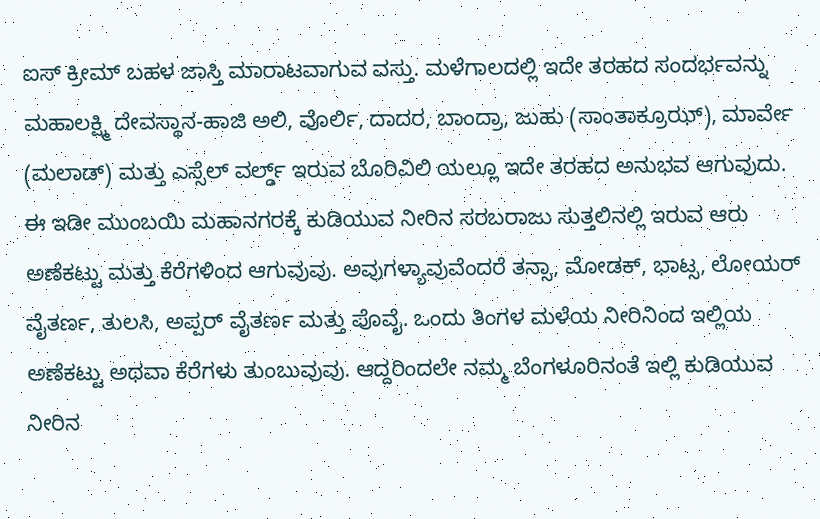ಐಸ್ ಕ್ರೀಮ್ ಬಹಳ ಜಾಸ್ತಿ ಮಾರಾಟವಾಗುವ ವಸ್ತು. ಮಳೆಗಾಲದಲ್ಲಿ ಇದೇ ತರಹದ ಸಂದರ್ಭವನ್ನು ಮಹಾಲಕ್ಷ್ಮಿ ದೇವಸ್ಥಾನ-ಹಾಜಿ ಅಲಿ, ವೊರ್ಲಿ, ದಾದರ, ಬಾಂದ್ರಾ, ಜುಹು (ಸಾಂತಾಕ್ರೂಝ್), ಮಾರ್ವೇ (ಮಲಾಡ್) ಮತ್ತು ಎಸ್ಸೆಲ್ ವರ್ಲ್ಡ್ ಇರುವ ಬೊರಿವಿಲಿ ಯಲ್ಲೂ ಇದೇ ತರಹದ ಅನುಭವ ಆಗುವುದು.
ಈ ಇಡೀ ಮುಂಬಯಿ ಮಹಾನಗರಕ್ಕೆ ಕುಡಿಯುವ ನೀರಿನ ಸರಬರಾಜು ಸುತ್ತಲಿನಲ್ಲಿ ಇರುವ ಆರು ಅಣೆಕಟ್ಟು ಮತ್ತು ಕೆರೆಗಳಿಂದ ಆಗುವುವು. ಅವುಗಳ್ಯಾವುವೆಂದರೆ ತನ್ಸಾ, ಮೋಡಕ್, ಭಾಟ್ಸ, ಲೋಯರ್ ವೈತರ್ಣ, ತುಲಸಿ, ಅಪ್ಪರ್ ವೈತರ್ಣ ಮತ್ತು ಪೊವೈ. ಒಂದು ತಿಂಗಳ ಮಳೆಯ ನೀರಿನಿಂದ ಇಲ್ಲಿಯ ಅಣೆಕಟ್ಟು ಅಥವಾ ಕೆರೆಗಳು ತುಂಬುವುವು. ಆದ್ದರಿಂದಲೇ ನಮ್ಮ ಬೆಂಗಳೂರಿನಂತೆ ಇಲ್ಲಿ ಕುಡಿಯುವ ನೀರಿನ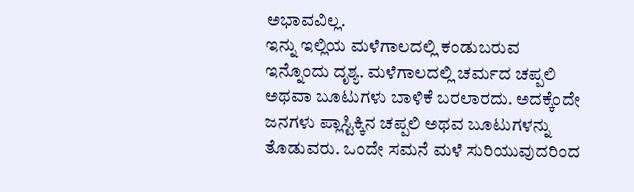ಅಭಾವವಿಲ್ಲ.
ಇನ್ನು ಇಲ್ಲಿಯ ಮಳೆಗಾಲದಲ್ಲಿ ಕಂಡುಬರುವ ಇನ್ನೊಂದು ದೃಶ್ಯ. ಮಳೆಗಾಲದಲ್ಲಿ ಚರ್ಮದ ಚಪ್ಪಲಿ ಅಥವಾ ಬೂಟುಗಳು ಬಾಳಿಕೆ ಬರಲಾರದು. ಅದಕ್ಕೆಂದೇ ಜನಗಳು ಪ್ಲಾಸ್ಟಿಕ್ಕಿನ ಚಪ್ಪಲಿ ಅಥವ ಬೂಟುಗಳನ್ನು ತೊಡುವರು. ಒಂದೇ ಸಮನೆ ಮಳೆ ಸುರಿಯುವುದರಿಂದ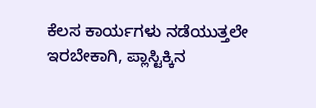ಕೆಲಸ ಕಾರ್ಯಗಳು ನಡೆಯುತ್ತಲೇ ಇರಬೇಕಾಗಿ, ಪ್ಲಾಸ್ಟಿಕ್ಕಿನ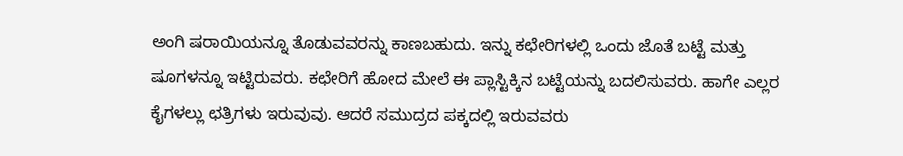ಅಂಗಿ ಷರಾಯಿಯನ್ನೂ ತೊಡುವವರನ್ನು ಕಾಣಬಹುದು. ಇನ್ನು ಕಛೇರಿಗಳಲ್ಲಿ ಒಂದು ಜೊತೆ ಬಟ್ಟೆ ಮತ್ತು ಷೂಗಳನ್ನೂ ಇಟ್ಟಿರುವರು. ಕಛೇರಿಗೆ ಹೋದ ಮೇಲೆ ಈ ಪ್ಲಾಸ್ಟಿಕ್ಕಿನ ಬಟ್ಟೆಯನ್ನು ಬದಲಿಸುವರು. ಹಾಗೇ ಎಲ್ಲರ ಕೈಗಳಲ್ಲು ಛತ್ರಿಗಳು ಇರುವುವು. ಆದರೆ ಸಮುದ್ರದ ಪಕ್ಕದಲ್ಲಿ ಇರುವವರು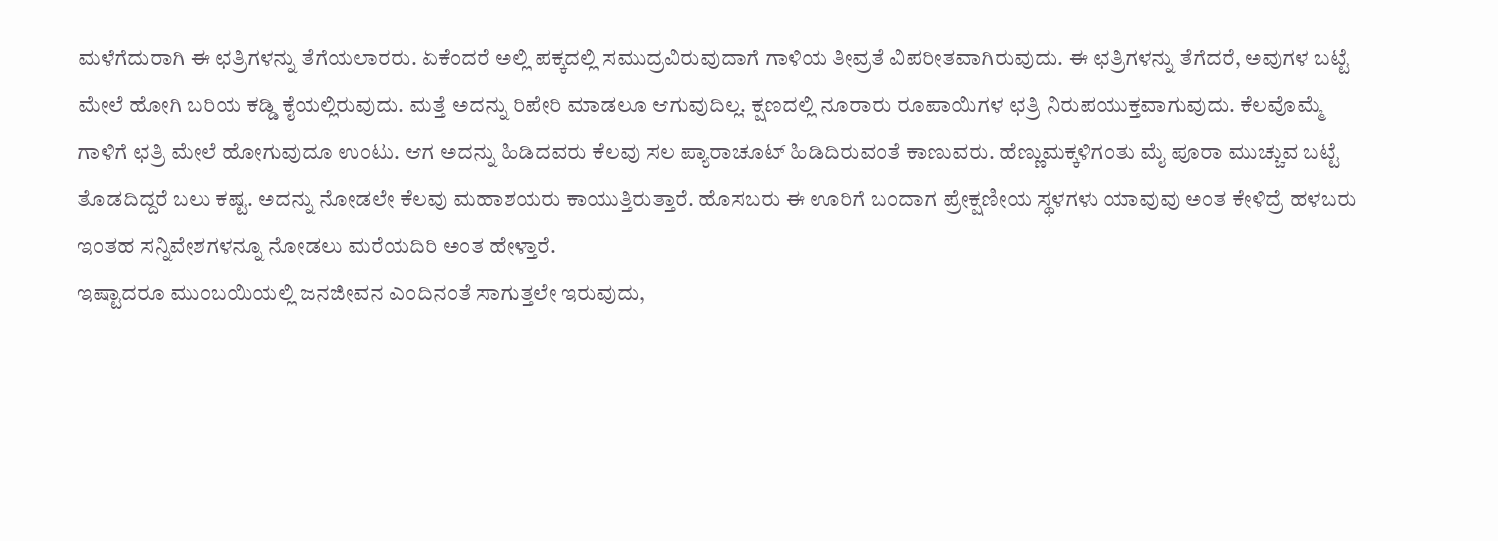ಮಳೆಗೆದುರಾಗಿ ಈ ಛತ್ರಿಗಳನ್ನು ತೆಗೆಯಲಾರರು. ಏಕೆಂದರೆ ಅಲ್ಲಿ ಪಕ್ಕದಲ್ಲಿ ಸಮುದ್ರವಿರುವುದಾಗೆ ಗಾಳಿಯ ತೀವ್ರತೆ ವಿಪರೀತವಾಗಿರುವುದು. ಈ ಛತ್ರಿಗಳನ್ನು ತೆಗೆದರೆ, ಅವುಗಳ ಬಟ್ಟೆ ಮೇಲೆ ಹೋಗಿ ಬರಿಯ ಕಡ್ಡಿ ಕೈಯಲ್ಲಿರುವುದು. ಮತ್ತೆ ಅದನ್ನು ರಿಪೇರಿ ಮಾಡಲೂ ಆಗುವುದಿಲ್ಲ. ಕ್ಷಣದಲ್ಲಿ ನೂರಾರು ರೂಪಾಯಿಗಳ ಛತ್ರಿ ನಿರುಪಯುಕ್ತವಾಗುವುದು. ಕೆಲವೊಮ್ಮೆ ಗಾಳಿಗೆ ಛತ್ರಿ ಮೇಲೆ ಹೋಗುವುದೂ ಉಂಟು. ಆಗ ಅದನ್ನು ಹಿಡಿದವರು ಕೆಲವು ಸಲ ಪ್ಯಾರಾಚೂಟ್ ಹಿಡಿದಿರುವಂತೆ ಕಾಣುವರು. ಹೆಣ್ಣುಮಕ್ಕಳಿಗಂತು ಮೈ ಪೂರಾ ಮುಚ್ಚುವ ಬಟ್ಟೆ ತೊಡದಿದ್ದರೆ ಬಲು ಕಷ್ಟ. ಅದನ್ನು ನೋಡಲೇ ಕೆಲವು ಮಹಾಶಯರು ಕಾಯುತ್ತಿರುತ್ತಾರೆ. ಹೊಸಬರು ಈ ಊರಿಗೆ ಬಂದಾಗ ಪ್ರೇಕ್ಷಣೀಯ ಸ್ಥಳಗಳು ಯಾವುವು ಅಂತ ಕೇಳಿದ್ರೆ ಹಳಬರು ಇಂತಹ ಸನ್ನಿವೇಶಗಳನ್ನೂ ನೋಡಲು ಮರೆಯದಿರಿ ಅಂತ ಹೇಳ್ತಾರೆ.
ಇಷ್ಟಾದರೂ ಮುಂಬಯಿಯಲ್ಲಿ ಜನಜೀವನ ಎಂದಿನಂತೆ ಸಾಗುತ್ತಲೇ ಇರುವುದು,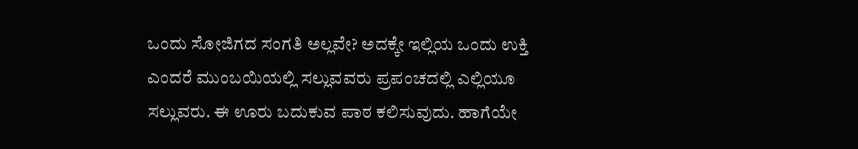ಒಂದು ಸೋಜಿಗದ ಸಂಗತಿ ಅಲ್ಲವೇ? ಅದಕ್ಕೇ ಇಲ್ಲಿಯ ಒಂದು ಉಕ್ತಿ ಎಂದರೆ ಮುಂಬಯಿಯಲ್ಲಿ ಸಲ್ಲುವವರು ಪ್ರಪಂಚದಲ್ಲಿ ಎಲ್ಲಿಯೂ ಸಲ್ಲುವರು. ಈ ಊರು ಬದುಕುವ ಪಾಠ ಕಲಿಸುವುದು. ಹಾಗೆಯೇ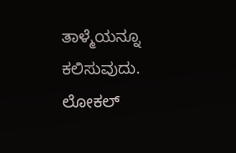ತಾಳ್ಮೆಯನ್ನೂ ಕಲಿಸುವುದು. ಲೋಕಲ್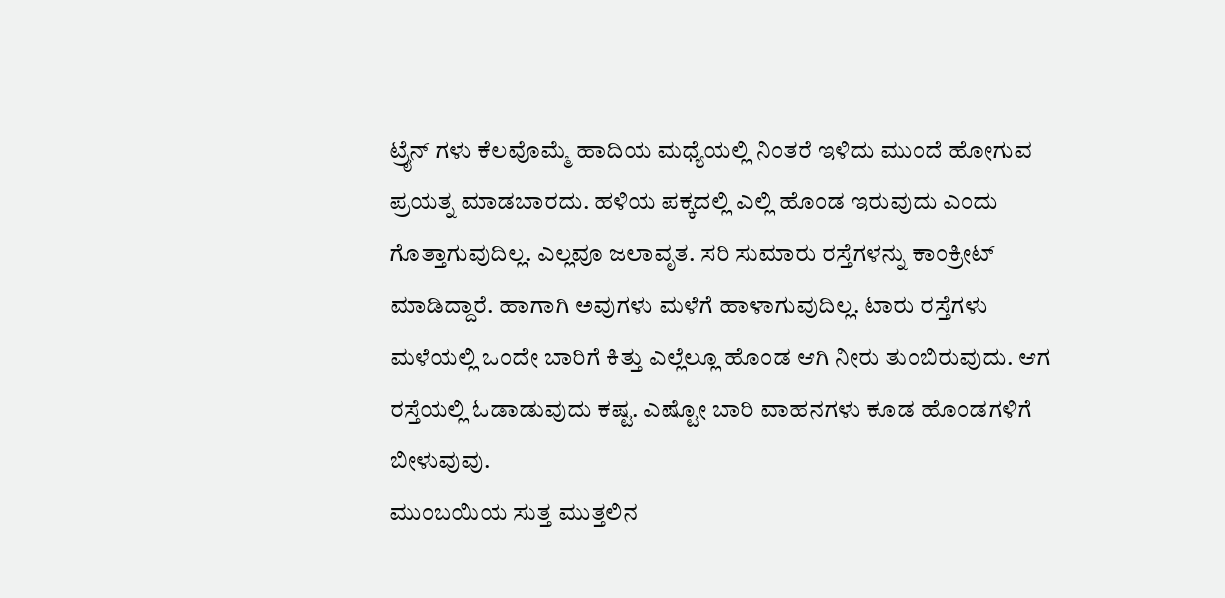ಟ್ರೈನ್ ಗಳು ಕೆಲವೊಮ್ಮೆ ಹಾದಿಯ ಮಧ್ಯೆಯಲ್ಲಿ ನಿಂತರೆ ಇಳಿದು ಮುಂದೆ ಹೋಗುವ ಪ್ರಯತ್ನ ಮಾಡಬಾರದು. ಹಳಿಯ ಪಕ್ಕದಲ್ಲಿ ಎಲ್ಲಿ ಹೊಂಡ ಇರುವುದು ಎಂದು ಗೊತ್ತಾಗುವುದಿಲ್ಲ. ಎಲ್ಲವೂ ಜಲಾವೃತ. ಸರಿ ಸುಮಾರು ರಸ್ತೆಗಳನ್ನು ಕಾಂಕ್ರೀಟ್ ಮಾಡಿದ್ದಾರೆ. ಹಾಗಾಗಿ ಅವುಗಳು ಮಳೆಗೆ ಹಾಳಾಗುವುದಿಲ್ಲ. ಟಾರು ರಸ್ತೆಗಳು ಮಳೆಯಲ್ಲಿ ಒಂದೇ ಬಾರಿಗೆ ಕಿತ್ತು ಎಲ್ಲೆಲ್ಲೂ ಹೊಂಡ ಆಗಿ ನೀರು ತುಂಬಿರುವುದು. ಆಗ ರಸ್ತೆಯಲ್ಲಿ ಓಡಾಡುವುದು ಕಷ್ಟ. ಎಷ್ಟೋ ಬಾರಿ ವಾಹನಗಳು ಕೂಡ ಹೊಂಡಗಳಿಗೆ ಬೀಳುವುವು.
ಮುಂಬಯಿಯ ಸುತ್ತ ಮುತ್ತಲಿನ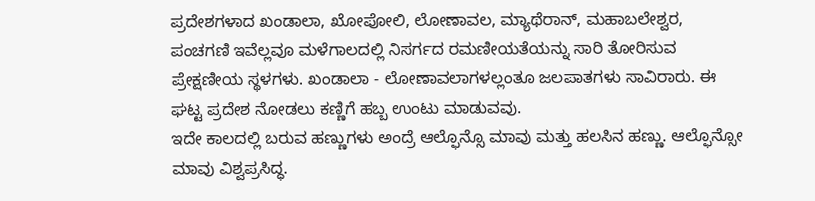ಪ್ರದೇಶಗಳಾದ ಖಂಡಾಲಾ, ಖೋಪೋಲಿ, ಲೋಣಾವಲ, ಮ್ಯಾಥೆರಾನ್, ಮಹಾಬಲೇಶ್ವರ, ಪಂಚಗಣಿ ಇವೆಲ್ಲವೂ ಮಳೆಗಾಲದಲ್ಲಿ ನಿಸರ್ಗದ ರಮಣೀಯತೆಯನ್ನು ಸಾರಿ ತೋರಿಸುವ ಪ್ರೇಕ್ಷಣೀಯ ಸ್ಥಳಗಳು. ಖಂಡಾಲಾ - ಲೋಣಾವಲಾಗಳಲ್ಲಂತೂ ಜಲಪಾತಗಳು ಸಾವಿರಾರು. ಈ ಘಟ್ಟ ಪ್ರದೇಶ ನೋಡಲು ಕಣ್ಣಿಗೆ ಹಬ್ಬ ಉಂಟು ಮಾಡುವವು.
ಇದೇ ಕಾಲದಲ್ಲಿ ಬರುವ ಹಣ್ಣುಗಳು ಅಂದ್ರೆ ಆಲ್ಫೊನ್ಸೊ ಮಾವು ಮತ್ತು ಹಲಸಿನ ಹಣ್ಣು. ಆಲ್ಫೊನ್ಸೋ ಮಾವು ವಿಶ್ವಪ್ರಸಿದ್ಧ.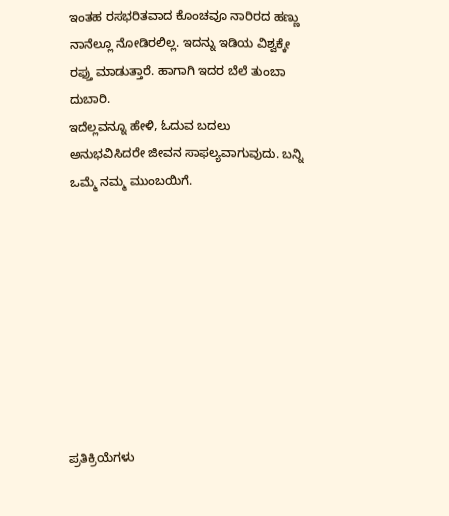ಇಂತಹ ರಸಭರಿತವಾದ ಕೊಂಚವೂ ನಾರಿರದ ಹಣ್ಣು ನಾನೆಲ್ಲೂ ನೋಡಿರಲಿಲ್ಲ. ಇದನ್ನು ಇಡಿಯ ವಿಶ್ವಕ್ಕೇ ರಫ್ತು ಮಾಡುತ್ತಾರೆ. ಹಾಗಾಗಿ ಇದರ ಬೆಲೆ ತುಂಬಾ ದುಬಾರಿ.
ಇದೆಲ್ಲವನ್ನೂ ಹೇಳಿ, ಓದುವ ಬದಲು ಅನುಭವಿಸಿದರೇ ಜೀವನ ಸಾಫಲ್ಯವಾಗುವುದು. ಬನ್ನಿ ಒಮ್ಮೆ ನಮ್ಮ ಮುಂಬಯಿಗೆ.









ಪ್ರತಿಕ್ರಿಯೆಗಳು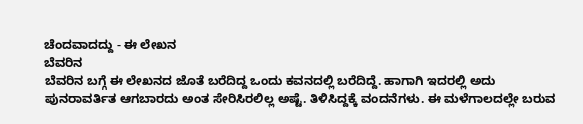ಚೆಂದವಾದದ್ದು - ಈ ಲೇಖನ
ಬೆವರಿನ
ಬೆವರಿನ ಬಗ್ಗೆ ಈ ಲೇಖನದ ಜೊತೆ ಬರೆದಿದ್ದ ಒಂದು ಕವನದಲ್ಲಿ ಬರೆದಿದ್ದೆ. ಹಾಗಾಗಿ ಇದರಲ್ಲಿ ಅದು ಪುನರಾವರ್ತಿತ ಆಗಬಾರದು ಅಂತ ಸೇರಿಸಿರಲಿಲ್ಲ ಅಷ್ಟೆ. ತಿಳಿಸಿದ್ದಕ್ಕೆ ವಂದನೆಗಳು. ಈ ಮಳೆಗಾಲದಲ್ಲೇ ಬರುವ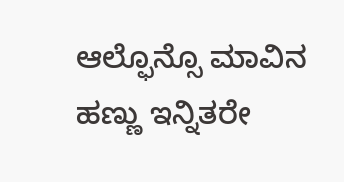ಆಲ್ಫೊನ್ಸೊ ಮಾವಿನ ಹಣ್ಣು ಇನ್ನಿತರೇ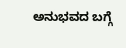ಅನುಭವದ ಬಗ್ಗೆ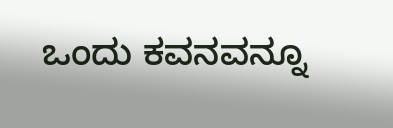ಒಂದು ಕವನವನ್ನೂ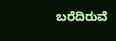ಬರೆದಿರುವೆ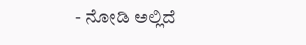- ನೋಡಿ ಅಲ್ಲಿದೆ